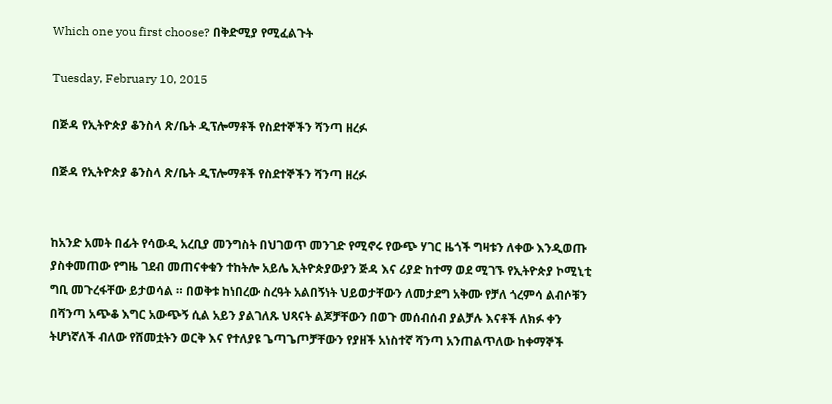Which one you first choose? በቅድሚያ የሚፈልጉት

Tuesday, February 10, 2015

በጅዳ የኢትዮጵያ ቆንስላ ጽ/ቤት ዲፕሎማቶች የስደተኞችን ሻንጣ ዘረፉ

በጅዳ የኢትዮጵያ ቆንስላ ጽ/ቤት ዲፕሎማቶች የስደተኞችን ሻንጣ ዘረፉ


ከአንድ አመት በፊት የሳውዲ አረቢያ መንግስት በህገወጥ መንገድ የሚኖሩ የውጭ ሃገር ዜጎች ግዛቱን ለቀው እንዲወጡ ያስቀመጠው የግዜ ገደብ መጠናቀቁን ተከትሎ አይሌ ኢትዮጵያውያን ጅዳ እና ሪያድ ከተማ ወደ ሚገኙ የኢትዮጵያ ኮሚኒቲ ግቢ መጉረፋቸው ይታወሳል ። በወቅቱ ከነበረው ስረዓት አልበኝነት ህይወታቸውን ለመታደግ አቅሙ የቻለ ጎረምሳ ልብሶቹን በሻንጣ አጭቆ እግር አውጭኝ ሲል አይን ያልገለጹ ህጻናት ልጆቻቸውን በወጉ መሰብሰብ ያልቻሉ እናቶች ለክፉ ቀን ትሆነኛለች ብለው የሸመቷትን ወርቅ እና የተለያዩ ጌጣጌጦቻቸውን የያዘች አነስተኛ ሻንጣ አንጠልጥለው ከቀማኞች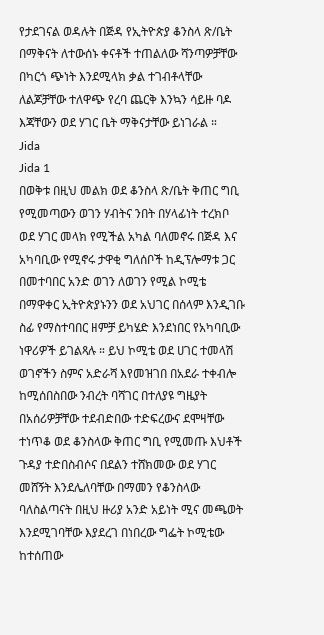የታደገናል ወዳሉት በጅዳ የኢትዮጵያ ቆንስላ ጽ/ቤት በማቅናት ለተውሰኑ ቀናቶች ተጠልለው ሻንጣዎቻቸው በካርጎ ጭነት እንደሚላክ ቃል ተገብቶላቸው ለልጆቻቸው ተለዋጭ የረባ ጨርቅ እንኳን ሳይዙ ባዶ እጃቸውን ወደ ሃገር ቤት ማቅናታቸው ይነገራል ።
Jida
Jida 1
በወቅቱ በዚህ መልክ ወደ ቆንስላ ጽ/ቤት ቅጠር ግቢ የሚመጣውን ወገን ሃብትና ንበት በሃላፊነት ተረክቦ ወደ ሃገር መላክ የሚችል አካል ባለመኖሩ በጅዳ እና አካባቢው የሚኖሩ ታዋቂ ግለሰቦች ከዲፕሎማቱ ጋር በመተባበር አንድ ወገን ለወገን የሚል ኮሚቴ በማዋቀር ኢትዮጵያኑንን ወደ አህገር በሰላም እንዲገቡ ስፊ የማስተባበር ዘምቻ ይካሄድ እንደነበር የአካባቢው ነዋሪዎች ይገልጻሉ ። ይህ ኮሚቴ ወደ ሀገር ተመላሽ ወገኖችን ስምና አድራሻ እየመዝገበ በአደራ ተቀብሎ ከሚሰበስበው ንብረት ባሻገር በተለያዩ ግዜያት በአሰሪዎቻቸው ተደብድበው ተድፍረውና ደሞዛቸው ተነጥቆ ወደ ቆንስላው ቅጠር ግቢ የሚመጡ እህቶች ጉዳያ ተድበስብሶና በደልን ተሸክመው ወደ ሃገር መሸኝት እንደሌለባቸው በማመን የቆንስላው ባለስልጣናት በዚህ ዙሪያ አንድ አይነት ሚና መጫወት እንደሚገባቸው እያደረገ በነበረው ግፌት ኮሚቴው ከተሰጠው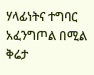ሃላፊነትና ተግባር አፈንግጦል በሚል ቅሬታ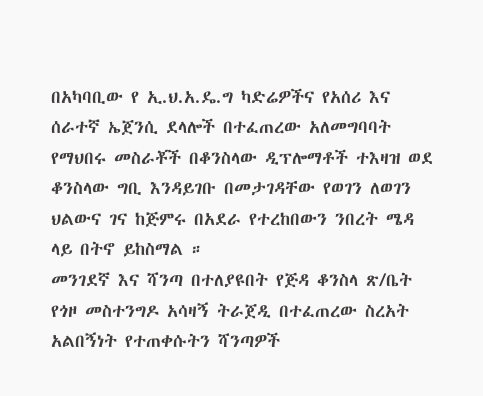በአካባቢው የ ኢ.ህ.አ.ዴ.ግ ካድሬዎችና የአሰሪ እና ሰራተኛ ኤጀንሲ ደላሎች በተፈጠረው አለመግባባት የማህበሩ መስራቾች በቆንስላው ዲፕሎማቶች ተእዛዝ ወደ ቆንስላው ግቢ እንዳይገቡ በመታገዳቸው የወገን ለወገን ህልውና ገና ከጅምሩ በአደራ የተረከበውን ንበረት ሜዳ ላይ በትኖ ይከስማል ።
መንገደኛ እና ሻንጣ በተለያዩበት የጅዳ ቆንስላ ጽ/ቤት የጎዞ መስተንግዶ አሳዛኝ ትራጀዲ በተፈጠረው ስረአት አልበኝነት የተጠቀሱትን ሻንጣዎች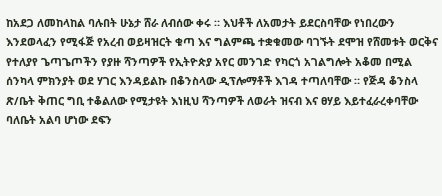ከአደጋ ለመከላከል ባሉበት ሁኔታ ሸራ ለብሰው ቀሩ ። እህቶች ለአመታት ይደርስባቸው የነበረውን እንደወላፈን የሚፋጅ የአረብ ወይዛዝርት ቁጣ እና ግልምጫ ተቋቁመው ባገኙት ደሞዝ የሸመቱት ወርቅና የተለያየ ጌጣጌጦችን የያዙ ሻንጣዎች የኢትዮጵያ አየር መንገድ የካርጎ አገልግሎት አቆመ በሚል ሰንካላ ምክንያት ወደ ሃገር እንዳይልኩ በቆንስላው ዲፕሎማቶች እገዳ ተጣለባቸው ። የጅዳ ቆንስላ ጽ/ቤት ቅጠር ግቢ ተቆልለው የሚታዩት እነዚህ ሻንጣዎች ለወራት ዝናብ እና ፀሃይ እይተፈራረቀባቸው ባለቤት አልባ ሆነው ደፍን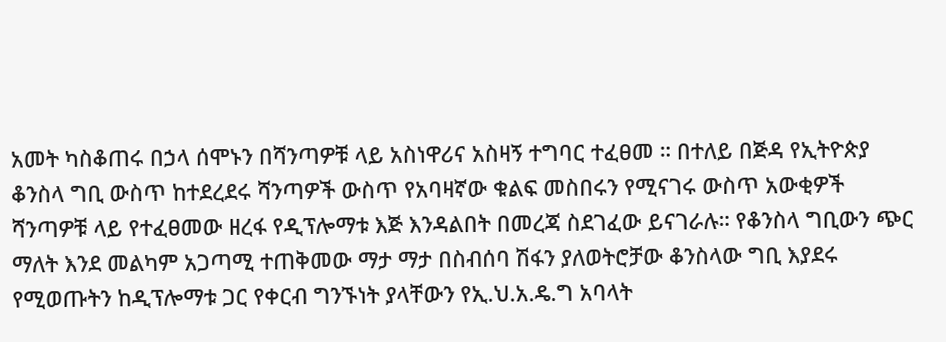አመት ካስቆጠሩ በኃላ ሰሞኑን በሻንጣዎቹ ላይ አስነዋሪና አስዛኝ ተግባር ተፈፀመ ። በተለይ በጅዳ የኢትዮጵያ ቆንስላ ግቢ ውስጥ ከተደረደሩ ሻንጣዎች ውስጥ የአባዛኛው ቁልፍ መስበሩን የሚናገሩ ውስጥ አውቂዎች ሻንጣዎቹ ላይ የተፈፀመው ዘረፋ የዲፕሎማቱ እጅ እንዳልበት በመረጃ ስደገፈው ይናገራሉ። የቆንስላ ግቢውን ጭር ማለት እንደ መልካም አጋጣሚ ተጠቅመው ማታ ማታ በስብሰባ ሽፋን ያለወትሮቻው ቆንስላው ግቢ እያደሩ የሚወጡትን ከዲፕሎማቱ ጋር የቀርብ ግንኙነት ያላቸውን የኢ.ህ.አ.ዴ.ግ አባላት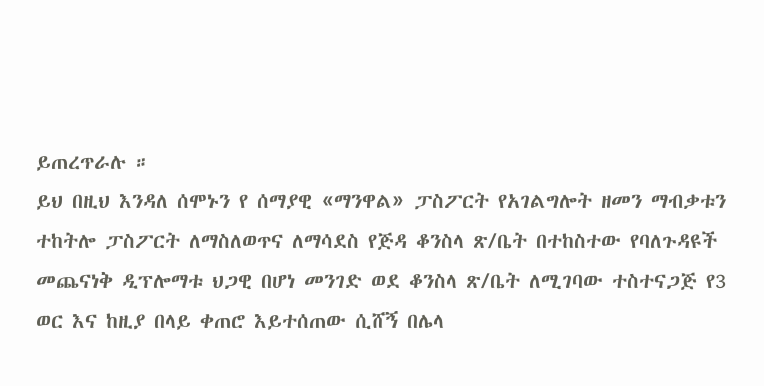ይጠረጥራሉ ።
ይህ በዚህ እንዳለ ሰሞኑን የ ሰማያዊ «ማንዋል» ፓስፖርት የአገልግሎት ዘመን ማብቃቱን ተከትሎ ፓስፖርት ለማስለወጥና ለማሳደስ የጅዳ ቆንስላ ጽ/ቤት በተከስተው የባለጉዳዩች መጨናነቅ ዲፕሎማቱ ህጋዊ በሆነ መንገድ ወደ ቆንስላ ጽ/ቤት ለሚገባው ተስተናጋጅ የ3 ወር እና ከዚያ በላይ ቀጠሮ እይተሰጠው ሲሸኝ በሌላ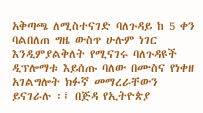አቅጣጫ ለሚስተናገድ ባለጉዳይ ከ 5 ቀን ባልበለጠ ግዜ ውስጥ ሁሉም ነገር እንዲምያልቅለት የሚናገሩ ባለጉዳዩች ዲፕሎማቱ እይሰጡ ባለው በሙስና የነቀዘ አገልግሎት ክፉኛ መማረራቸውን ይናገራሉ ፡፤ በጅዳ የኢትዮጵያ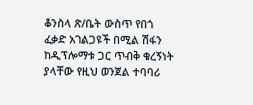ቆንስላ ጽ/ቤት ውስጥ የበጎ ፈቃድ አገልጋዩች በሚል ሽፋን ከዲፕሎማቱ ጋር ጥብቅ ቁረኝነት ያላቸው የዚህ ወንጀል ተባባሪ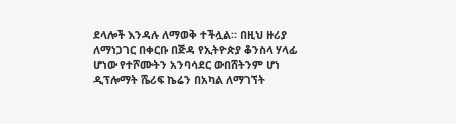ደላሎች እንዳሉ ለማወቅ ተችሏል። በዚህ ዙሪያ ለማነጋገር በቀርቡ በጅዳ የኢትዮጵያ ቆንስላ ሃላፊ ሆነው የተሾሙትን አንባሳደር ውበሸትንም ሆነ ዲፕሎማት ሼሪፍ ኬሬን በአካል ለማገኘት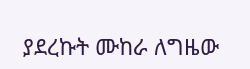ያደረኩት ሙከራ ለግዜው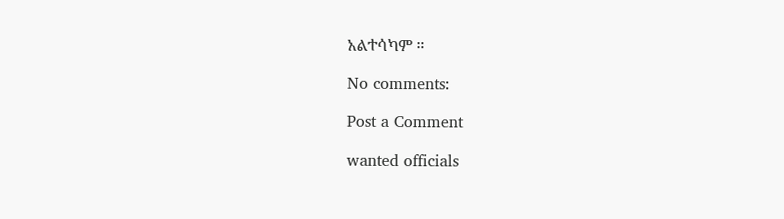አልተሳካም ።

No comments:

Post a Comment

wanted officials